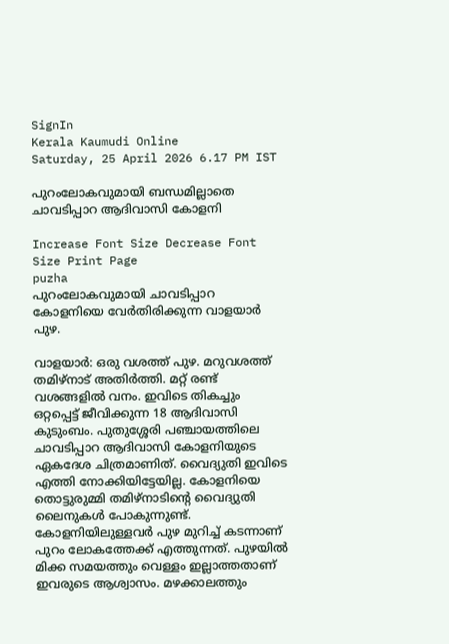SignIn
Kerala Kaumudi Online
Saturday, 25 April 2026 6.17 PM IST

പുറംലോകവുമായി ബന്ധമില്ലാതെ ചാവടിപ്പാറ ആദിവാസി കോളനി

Increase Font Size Decrease Font Size Print Page
puzha
പുറംലോകവുമായി ചാവടിപ്പാറ കോളനിയെ വേർതിരിക്കുന്ന വാളയാർ പുഴ.

വാളയാർ: ഒരു വശത്ത് പുഴ. മറുവശത്ത് തമിഴ്നാട് അതിർത്തി. മറ്റ് രണ്ട് വശങ്ങളിൽ വനം. ഇവിടെ തികച്ചും ഒറ്റപ്പെട്ട് ജീവിക്കുന്ന 18 ആദിവാസി കുടുംബം. പുതുശ്ശേരി പഞ്ചായത്തിലെ ചാവടിപ്പാറ ആദിവാസി കോളനിയുടെ ഏകദേശ ചിത്രമാണിത്. വൈദ്യുതി ഇവിടെ എത്തി നോക്കിയിട്ടേയില്ല. കോളനിയെ തൊട്ടുരുമ്മി തമിഴ്നാടിന്റെ വൈദ്യുതി ലൈനുകൾ പോകുന്നുണ്ട്. കോളനിയിലുള്ളവർ പുഴ മുറിച്ച് കടന്നാണ് പുറം ലോകത്തേക്ക് എത്തുന്നത്. പുഴയിൽ മിക്ക സമയത്തും വെള്ളം ഇല്ലാത്തതാണ് ഇവരുടെ ആശ്വാസം. മഴക്കാലത്തും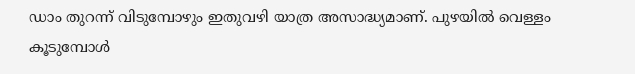ഡാം തുറന്ന് വിടുമ്പോഴും ഇതുവഴി യാത്ര അസാദ്ധ്യമാണ്. പുഴയിൽ വെള്ളം കൂടുമ്പോൾ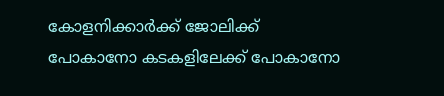കോളനിക്കാർക്ക് ജോലിക്ക് പോകാനോ കടകളിലേക്ക് പോകാനോ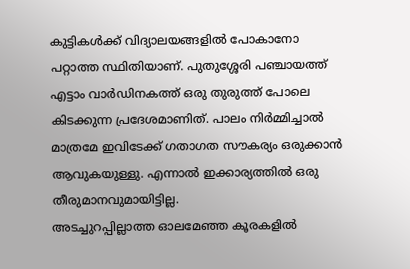കുട്ടികൾക്ക് വിദ്യാലയങ്ങളിൽ പോകാനോ പറ്റാത്ത സ്ഥിതിയാണ്. പുതുശ്ശേരി പഞ്ചായത്ത് എട്ടാം വാർഡിനകത്ത് ഒരു തുരുത്ത് പോലെ കിടക്കുന്ന പ്രദേശമാണിത്. പാലം നിർമ്മിച്ചാൽ മാത്രമേ ഇവിടേക്ക് ഗതാഗത സൗകര്യം ഒരുക്കാൻ ആവുകയുള്ളു. എന്നാൽ ഇക്കാര്യത്തിൽ ഒരു തീരുമാനവുമായിട്ടില്ല.
അടച്ചുറപ്പില്ലാത്ത ഓലമേഞ്ഞ കൂരകളിൽ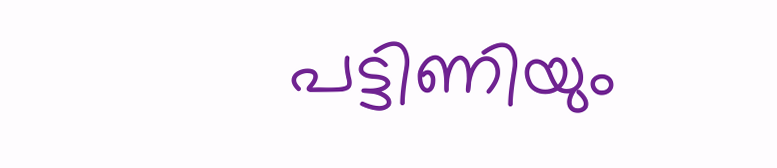പട്ടിണിയും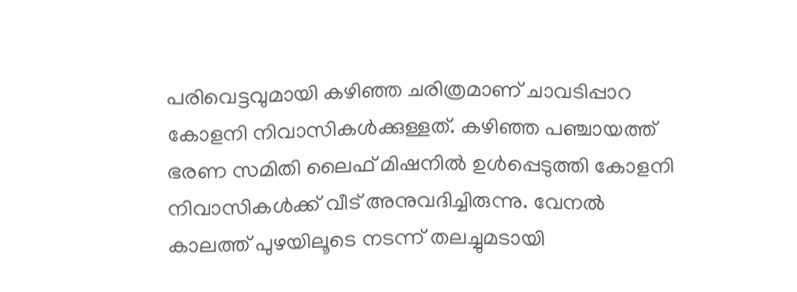പരിവെട്ടവുമായി കഴിഞ്ഞ ചരിത്രമാണ് ചാവടിപ്പാറ കോളനി നിവാസികൾക്കുള്ളത്. കഴിഞ്ഞ പഞ്ചായത്ത് ഭരണ സമിതി ലൈഫ് മിഷനിൽ ഉൾപ്പെടുത്തി കോളനി നിവാസികൾക്ക് വീട് അനുവദിച്ചിരുന്നു. വേനൽ കാലത്ത് പുഴയിലൂടെ നടന്ന് തലച്ചുമടായി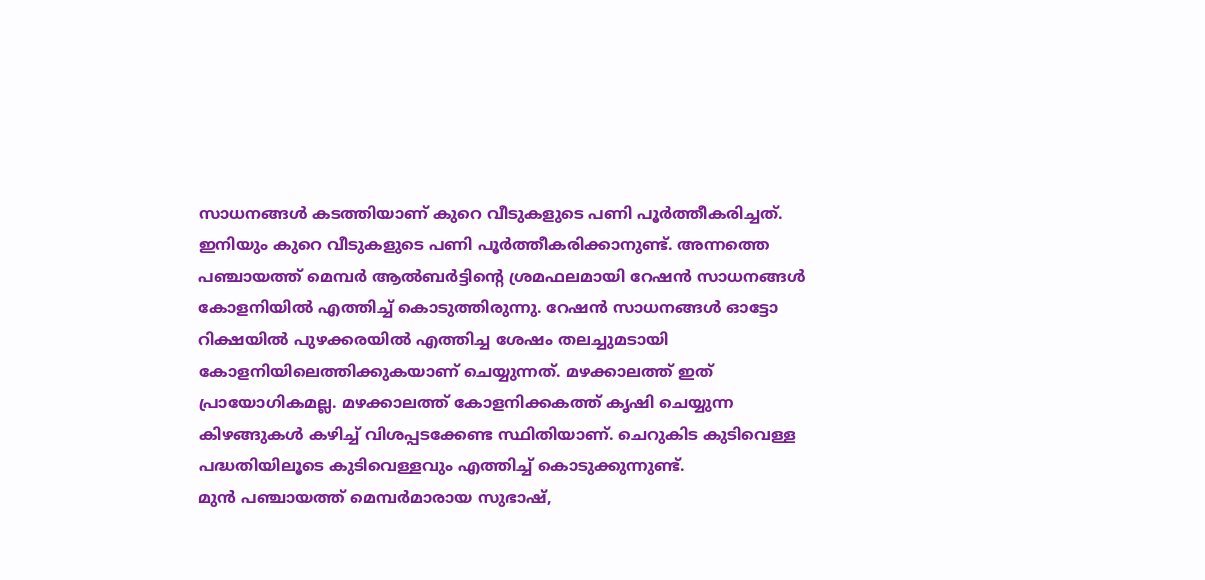സാധനങ്ങൾ കടത്തിയാണ് കുറെ വീടുകളുടെ പണി പൂർത്തീകരിച്ചത്. ഇനിയും കുറെ വീടുകളുടെ പണി പൂർത്തീകരിക്കാനുണ്ട്. അന്നത്തെ പഞ്ചായത്ത് മെമ്പർ ആൽബർട്ടിന്റെ ശ്രമഫലമായി റേഷൻ സാധനങ്ങൾ കോളനിയിൽ എത്തിച്ച് കൊടുത്തിരുന്നു. റേഷൻ സാധനങ്ങൾ ഓട്ടോ റിക്ഷയിൽ പുഴക്കരയിൽ എത്തിച്ച ശേഷം തലച്ചുമടായി കോളനിയിലെത്തിക്കുകയാണ് ചെയ്യുന്നത്. മഴക്കാലത്ത് ഇത് പ്രായോഗികമല്ല. മഴക്കാലത്ത് കോളനിക്കകത്ത് കൃഷി ചെയ്യുന്ന കിഴങ്ങുകൾ കഴിച്ച് വിശപ്പടക്കേണ്ട സ്ഥിതിയാണ്. ചെറുകിട കുടിവെള്ള പദ്ധതിയിലൂടെ കുടിവെള്ളവും എത്തിച്ച് കൊടുക്കുന്നുണ്ട്.
മുൻ പഞ്ചായത്ത് മെമ്പർമാരായ സുഭാഷ്,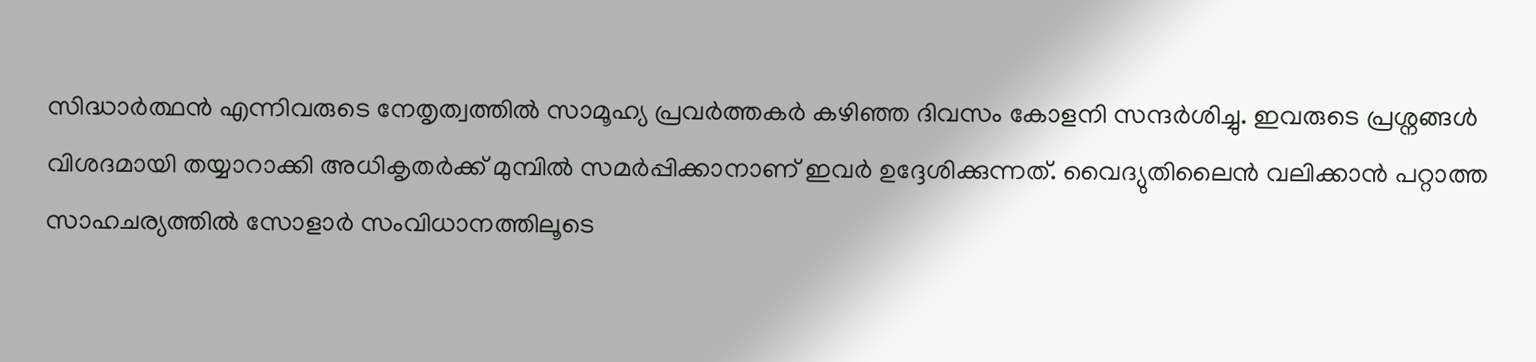സിദ്ധാർത്ഥൻ എന്നിവരുടെ നേതൃത്വത്തിൽ സാമൂഹ്യ പ്രവർത്തകർ കഴിഞ്ഞ ദിവസം കോളനി സന്ദർശിച്ചു. ഇവരുടെ പ്രശ്നങ്ങൾ വിശദമായി തയ്യാറാക്കി അധികൃതർക്ക് മുമ്പിൽ സമർപ്പിക്കാനാണ് ഇവർ ഉദ്ദേശിക്കുന്നത്. വൈദ്യുതിലൈൻ വലിക്കാൻ പറ്റാത്ത സാഹചര്യത്തിൽ സോളാർ സംവിധാനത്തിലൂടെ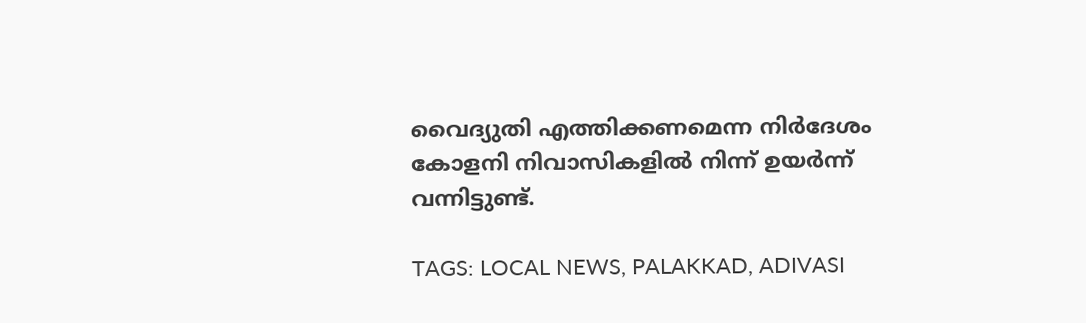വൈദ്യുതി എത്തിക്കണമെന്ന നിർദേശം കോളനി നിവാസികളിൽ നിന്ന് ഉയർന്ന് വന്നിട്ടുണ്ട്.

TAGS: LOCAL NEWS, PALAKKAD, ADIVASI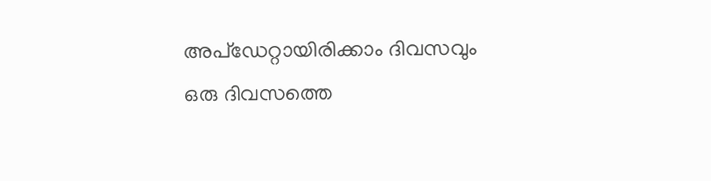അപ്ഡേറ്റായിരിക്കാം ദിവസവും
ഒരു ദിവസത്തെ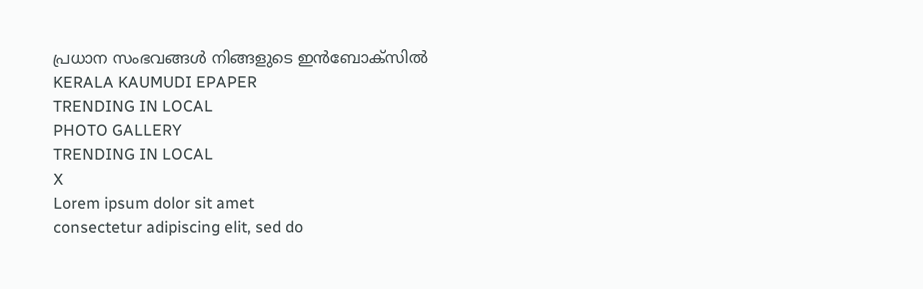പ്രധാന സംഭവങ്ങൾ നിങ്ങളുടെ ഇൻബോക്സിൽ
KERALA KAUMUDI EPAPER
TRENDING IN LOCAL
PHOTO GALLERY
TRENDING IN LOCAL
X
Lorem ipsum dolor sit amet
consectetur adipiscing elit, sed do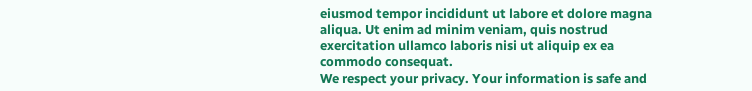eiusmod tempor incididunt ut labore et dolore magna aliqua. Ut enim ad minim veniam, quis nostrud exercitation ullamco laboris nisi ut aliquip ex ea commodo consequat.
We respect your privacy. Your information is safe and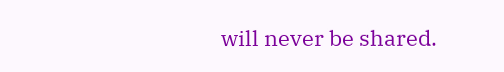will never be shared.